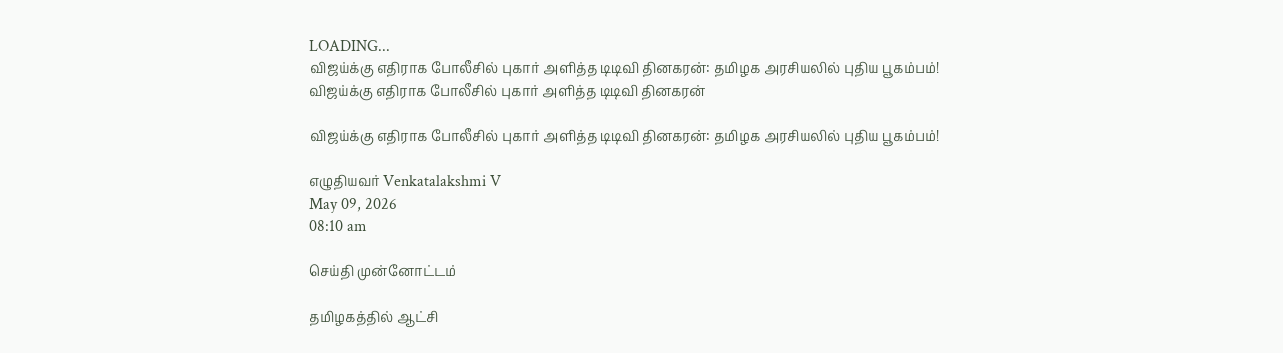LOADING...
விஜய்க்கு எதிராக போலீசில் புகார் அளித்த டிடிவி தினகரன்: தமிழக அரசியலில் புதிய பூகம்பம்!
விஜய்க்கு எதிராக போலீசில் புகார் அளித்த டிடிவி தினகரன்

விஜய்க்கு எதிராக போலீசில் புகார் அளித்த டிடிவி தினகரன்: தமிழக அரசியலில் புதிய பூகம்பம்!

எழுதியவர் Venkatalakshmi V
May 09, 2026
08:10 am

செய்தி முன்னோட்டம்

தமிழகத்தில் ஆட்சி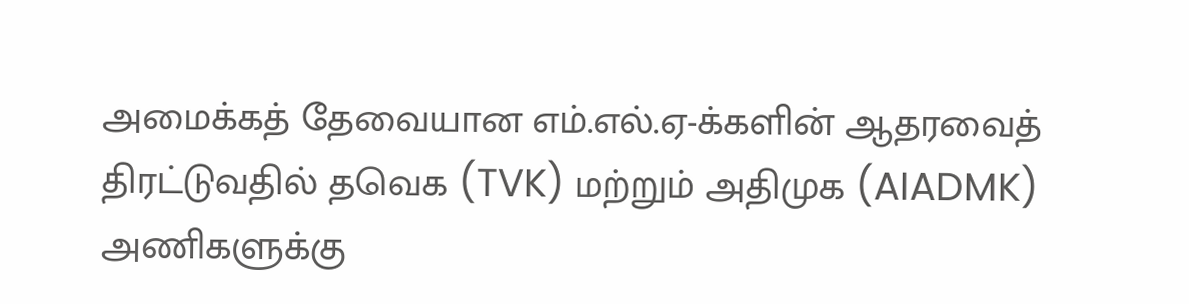அமைக்கத் தேவையான எம்.எல்.ஏ-க்களின் ஆதரவைத் திரட்டுவதில் தவெக (TVK) மற்றும் அதிமுக (AIADMK) அணிகளுக்கு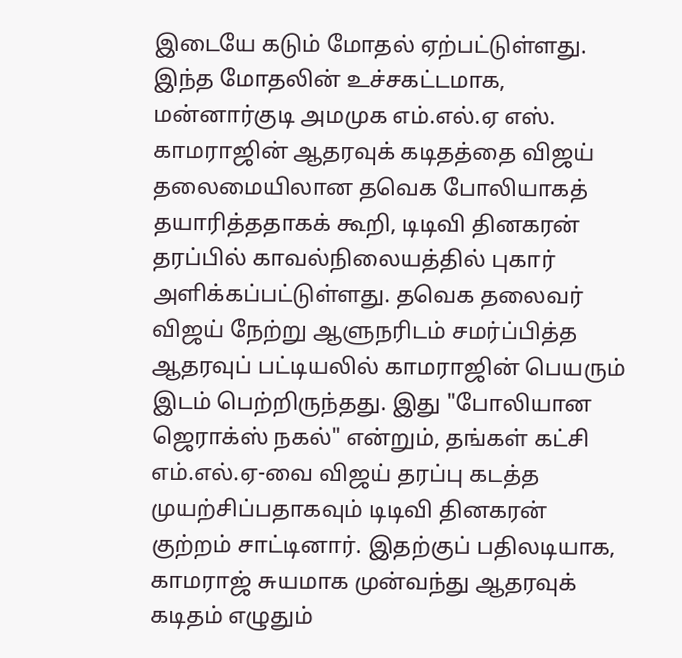இடையே கடும் மோதல் ஏற்பட்டுள்ளது. இந்த மோதலின் உச்சகட்டமாக, மன்னார்குடி அமமுக எம்.எல்.ஏ எஸ். காமராஜின் ஆதரவுக் கடிதத்தை விஜய் தலைமையிலான தவெக போலியாகத் தயாரித்ததாகக் கூறி, டிடிவி தினகரன் தரப்பில் காவல்நிலையத்தில் புகார் அளிக்கப்பட்டுள்ளது. தவெக தலைவர் விஜய் நேற்று ஆளுநரிடம் சமர்ப்பித்த ஆதரவுப் பட்டியலில் காமராஜின் பெயரும் இடம் பெற்றிருந்தது. இது "போலியான ஜெராக்ஸ் நகல்" என்றும், தங்கள் கட்சி எம்.எல்.ஏ-வை விஜய் தரப்பு கடத்த முயற்சிப்பதாகவும் டிடிவி தினகரன் குற்றம் சாட்டினார். இதற்குப் பதிலடியாக, காமராஜ் சுயமாக முன்வந்து ஆதரவுக் கடிதம் எழுதும்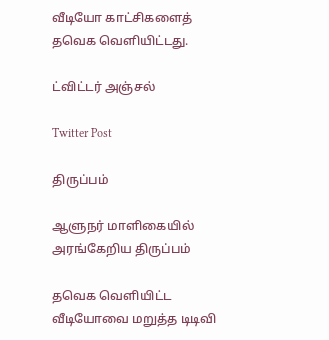வீடியோ காட்சிகளைத் தவெக வெளியிட்டது.

ட்விட்டர் அஞ்சல்

Twitter Post

திருப்பம்

ஆளுநர் மாளிகையில் அரங்கேறிய திருப்பம்

தவெக வெளியிட்ட வீடியோவை மறுத்த டிடிவி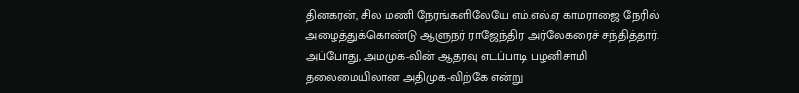தினகரன், சில மணி நேரங்களிலேயே எம்.எல்.ஏ காமராஜை நேரில் அழைத்துக்கொண்டு ஆளுநர் ராஜேந்திர அர்லேகரைச் சந்தித்தார். அப்போது, அமமுக-வின் ஆதரவு எடப்பாடி பழனிசாமி தலைமையிலான அதிமுக-விற்கே என்று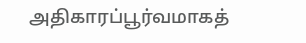அதிகாரப்பூர்வமாகத்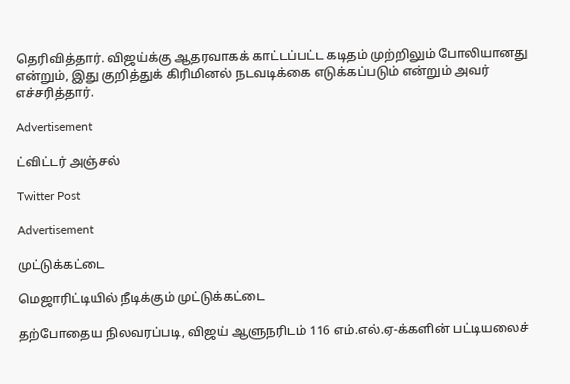தெரிவித்தார். விஜய்க்கு ஆதரவாகக் காட்டப்பட்ட கடிதம் முற்றிலும் போலியானது என்றும், இது குறித்துக் கிரிமினல் நடவடிக்கை எடுக்கப்படும் என்றும் அவர் எச்சரித்தார்.

Advertisement

ட்விட்டர் அஞ்சல்

Twitter Post

Advertisement

முட்டுக்கட்டை

மெஜாரிட்டியில் நீடிக்கும் முட்டுக்கட்டை

தற்போதைய நிலவரப்படி, விஜய் ஆளுநரிடம் 116 எம்.எல்.ஏ-க்களின் பட்டியலைச்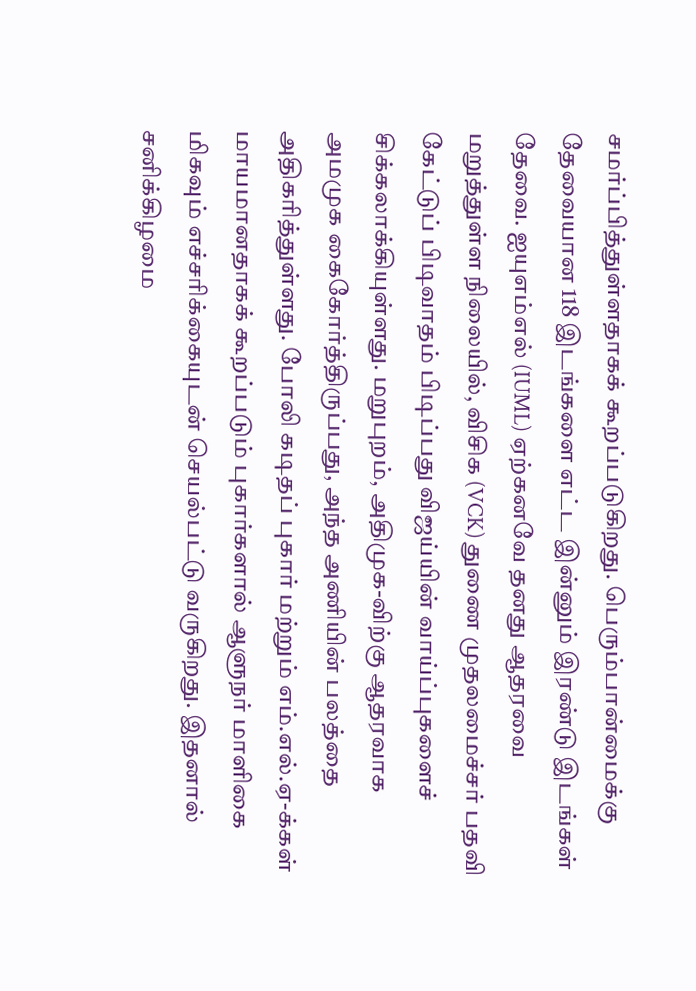சமர்ப்பித்துள்ளதாகக் கூறப்படுகிறது. பெரும்பான்மைக்கு தேவையான 118 இடங்களை எட்ட இன்னும் இரண்டு இடங்கள் தேவை. ஐயுஎம்எல் (IUML) ஏற்கனவே தனது ஆதரவை மறுத்துள்ள நிலையில், விசிக (VCK) துணை முதலமைச்சர் பதவி கேட்டுப் பிடிவாதம் பிடிப்பது விஜய்யின் வாய்ப்புகளைச் சிக்கலாக்கியுள்ளது. மறுபுறம், அதிமுக-விற்கு ஆதரவாக அமமுக கைகோர்த்திருப்பது, அந்த அணியின் பலத்தை அதிகரித்துள்ளது. போலி கடிதப் புகார் மற்றும் எம்.எல்.ஏ-க்கள் மாயமானதாகக் கூறப்படும் புகார்களால் ஆளுநர் மாளிகை மிகவும் எச்சரிக்கையுடன் செயல்பட்டு வருகிறது. இதனால் சனிக்கிழமை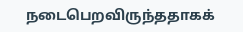நடைபெறவிருந்ததாகக்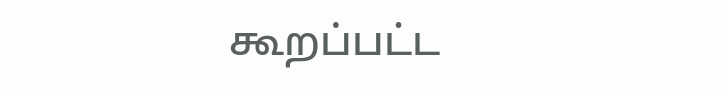கூறப்பட்ட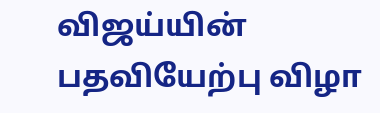விஜய்யின் பதவியேற்பு விழா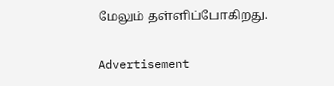மேலும் தள்ளிப்போகிறது.

Advertisement